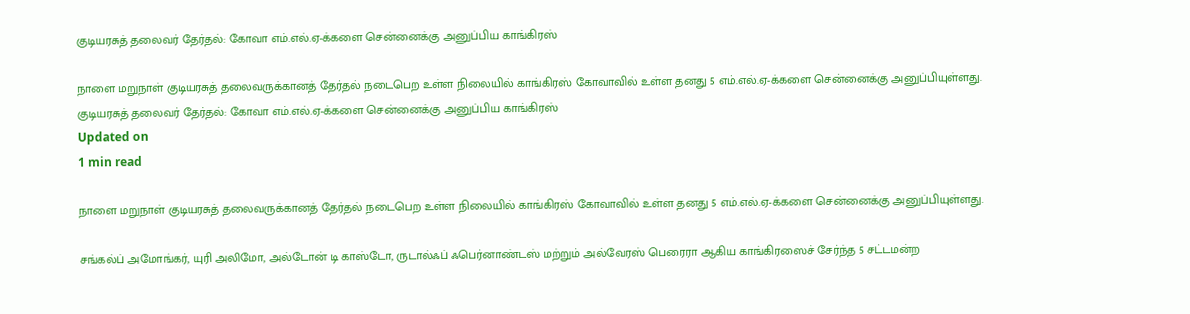குடியரசுத் தலைவர் தேர்தல்: கோவா எம்.எல்.ஏ-க்களை சென்னைக்கு அனுப்பிய காங்கிரஸ்

நாளை மறுநாள் குடியரசுத் தலைவருக்கானத் தேர்தல் நடைபெற உள்ள நிலையில் காங்கிரஸ் கோவாவில் உள்ள தனது 5 எம்.எல்.ஏ-க்களை சென்னைக்கு அனுப்பியுள்ளது.
குடியரசுத் தலைவர் தேர்தல்: கோவா எம்.எல்.ஏ-க்களை சென்னைக்கு அனுப்பிய காங்கிரஸ்
Updated on
1 min read

நாளை மறுநாள் குடியரசுத் தலைவருக்கானத் தேர்தல் நடைபெற உள்ள நிலையில் காங்கிரஸ் கோவாவில் உள்ள தனது 5 எம்.எல்.ஏ-க்களை சென்னைக்கு அனுப்பியுள்ளது.

சங்கல்ப் அமோங்கர், யுரி அலிமோ, அல்டோன் டி காஸ்டோ, ருடால்ஃப் ஃபெர்னாண்டஸ் மற்றும் அல்வேரஸ் பெரைரா ஆகிய காங்கிரஸைச் சேர்ந்த 5 சட்டமன்ற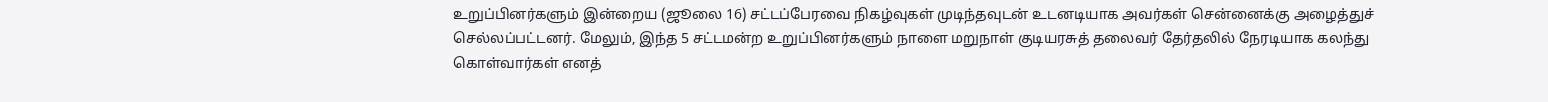உறுப்பினர்களும் இன்றைய (ஜூலை 16) சட்டப்பேரவை நிகழ்வுகள் முடிந்தவுடன் உடனடியாக அவர்கள் சென்னைக்கு அழைத்துச் செல்லப்பட்டனர். மேலும், இந்த 5 சட்டமன்ற உறுப்பினர்களும் நாளை மறுநாள் குடியரசுத் தலைவர் தேர்தலில் நேரடியாக கலந்து கொள்வார்கள் எனத்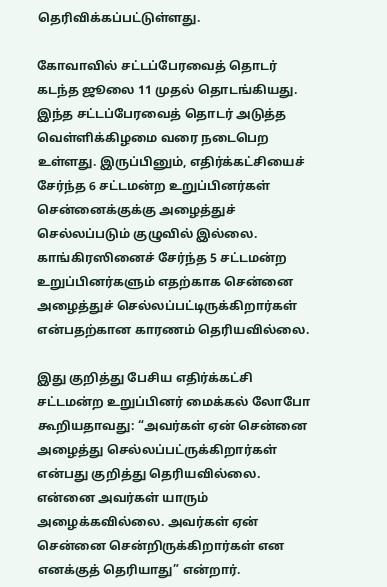தெரிவிக்கப்பட்டுள்ளது.

கோவாவில் சட்டப்பேரவைத் தொடர் கடந்த ஜூலை 11 முதல் தொடங்கியது. இந்த சட்டப்பேரவைத் தொடர் அடுத்த வெள்ளிக்கிழமை வரை நடைபெற உள்ளது. இருப்பினும், எதிர்க்கட்சியைச் சேர்ந்த 6 சட்டமன்ற உறுப்பினர்கள் சென்னைக்குக்கு அழைத்துச் செல்லப்படும் குழுவில் இல்லை. காங்கிரஸினைச் சேர்ந்த 5 சட்டமன்ற உறுப்பினர்களும் எதற்காக சென்னை அழைத்துச் செல்லப்பட்டிருக்கிறார்கள் என்பதற்கான காரணம் தெரியவில்லை.

இது குறித்து பேசிய எதிர்க்கட்சி சட்டமன்ற உறுப்பினர் மைக்கல் லோபோ கூறியதாவது: “அவர்கள் ஏன் சென்னை அழைத்து செல்லப்பட்ருக்கிறார்கள் என்பது குறித்து தெரியவில்லை. என்னை அவர்கள் யாரும் அழைக்கவில்லை. அவர்கள் ஏன் சென்னை சென்றிருக்கிறார்கள் என எனக்குத் தெரியாது” என்றார்.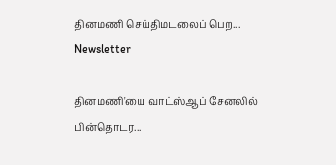தினமணி செய்திமடலைப் பெற... Newsletter

தினமணி'யை வாட்ஸ்ஆப் சேனலில் பின்தொடர...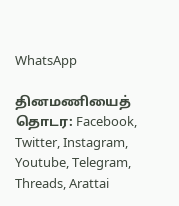WhatsApp

தினமணியைத் தொடர: Facebook, Twitter, Instagram, Youtube, Telegram, Threads, Arattai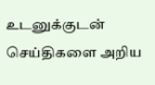உடனுக்குடன் செய்திகளை அறிய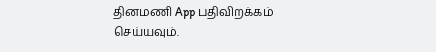தினமணி App பதிவிறக்கம் செய்யவும்.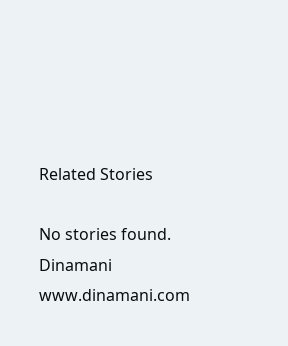Related Stories

No stories found.
Dinamani
www.dinamani.com